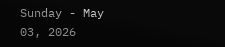Sunday - May 03, 2026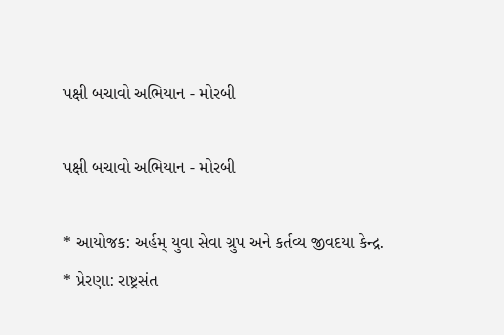પક્ષી બચાવો અભિયાન - મોરબી

પક્ષી બચાવો અભિયાન - મોરબી

* આયોજક: અર્હમ્ યુવા સેવા ગ્રુપ અને કર્તવ્ય જીવદયા કેન્દ્ર.
* પ્રેરણા: રાષ્ટ્રસંત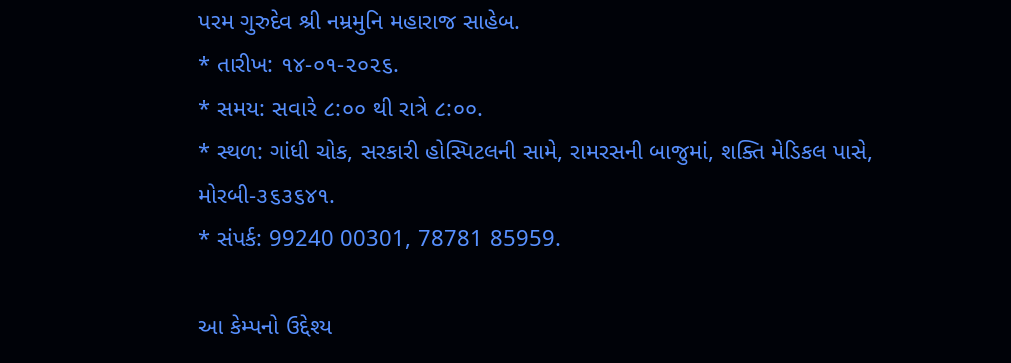પરમ ગુરુદેવ શ્રી નમ્રમુનિ મહારાજ સાહેબ.
* તારીખ: ૧૪-૦૧-૨૦૨૬.
* સમય: સવારે ૮:૦૦ થી રાત્રે ૮:૦૦.
* સ્થળ: ગાંધી ચોક, સરકારી હોસ્પિટલની સામે, રામરસની બાજુમાં, શક્તિ મેડિકલ પાસે, મોરબી-૩૬૩૬૪૧.
* સંપર્ક: 99240 00301, 78781 85959.

આ કેમ્પનો ઉદ્દેશ્ય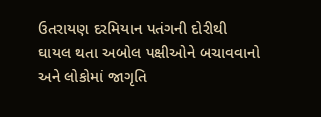ઉતરાયણ દરમિયાન પતંગની દોરીથી ઘાયલ થતા અબોલ પક્ષીઓને બચાવવાનો અને લોકોમાં જાગૃતિ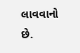લાવવાનો છે.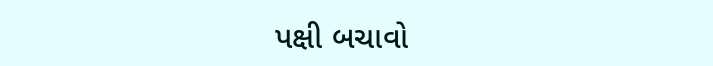પક્ષી બચાવો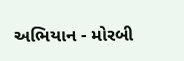અભિયાન - મોરબી